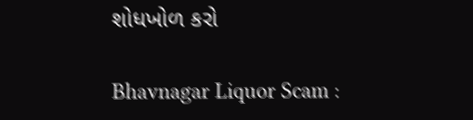શોધખોળ કરો

Bhavnagar Liquor Scam :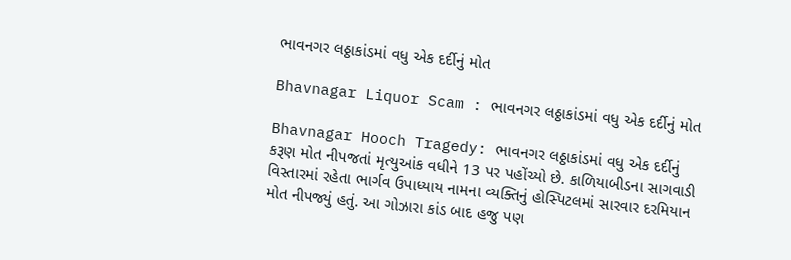ભાવનગર લઠ્ઠાકાંડમાં વધુ એક દર્દીનું મોત

Bhavnagar Liquor Scam : ભાવનગર લઠ્ઠાકાંડમાં વધુ એક દર્દીનું મોત

Bhavnagar Hooch Tragedy: ભાવનગર લઠ્ઠાકાંડમાં વધુ એક દર્દીનું કરૂણ મોત નીપજતાં મૃત્યુઆંક વધીને 13 પર પહોંચ્યો છે. કાળિયાબીડના સાગવાડી વિસ્તારમાં રહેતા ભાર્ગવ ઉપાધ્યાય નામના વ્યક્તિનું હોસ્પિટલમાં સારવાર દરમિયાન મોત નીપજ્યું હતું. આ ગોઝારા કાંડ બાદ હજુ પણ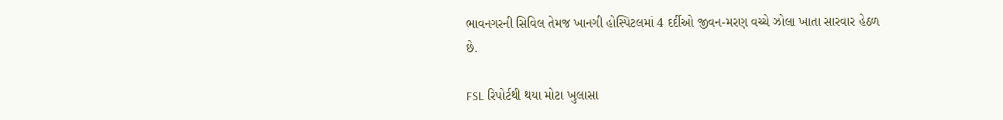ભાવનગરની સિવિલ તેમજ ખાનગી હોસ્પિટલમાં 4 દર્દીઓ જીવન-મરણ વચ્ચે ઝોલા ખાતા સારવાર હેઠળ છે.

FSL રિપોર્ટથી થયા મોટા ખુલાસા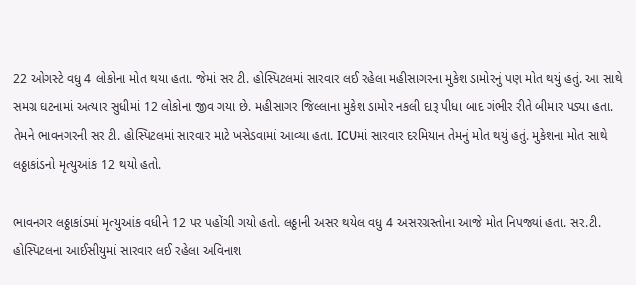22 ઓગસ્ટે વધુ 4 લોકોના મોત થયા હતા. જેમાં સર ટી. હોસ્પિટલમાં સારવાર લઈ રહેલા મહીસાગરના મુકેશ ડામોરનું પણ મોત થયું હતું. આ સાથે સમગ્ર ઘટનામાં અત્યાર સુધીમાં 12 લોકોના જીવ ગયા છે. મહીસાગર જિલ્લાના મુકેશ ડામોર નકલી દારૂ પીધા બાદ ગંભીર રીતે બીમાર પડ્યા હતા. તેમને ભાવનગરની સર ટી. હોસ્પિટલમાં સારવાર માટે ખસેડવામાં આવ્યા હતા. ICUમાં સારવાર દરમિયાન તેમનું મોત થયું હતું. મુકેશના મોત સાથે લઠ્ઠાકાંડનો મૃત્યુઆંક 12 થયો હતો.

ભાવનગર લઠ્ઠાકાંડમાં મૃત્યુઆંક વધીને 12 પર પહોંચી ગયો હતો. લઠ્ઠાની અસર થયેલ વધુ 4 અસરગ્રસ્તોના આજે મોત નિપજ્યાં હતા. સર.ટી. હોસ્પિટલના આઈસીયુમાં સારવાર લઈ રહેલા અવિનાશ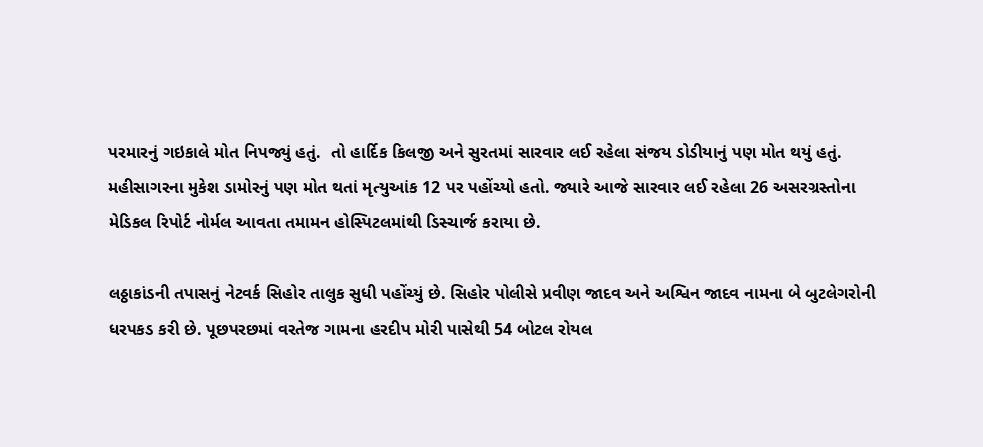પરમારનું ગઇકાલે મોત નિપજ્યું હતું.  તો હાર્દિક કિલજી અને સુરતમાં સારવાર લઈ રહેલા સંજય ડોડીયાનું પણ મોત થયું હતું.  મહીસાગરના મુકેશ ડામોરનું પણ મોત થતાં મૃત્યુઆંક 12 પર પહોંચ્યો હતો. જ્યારે આજે સારવાર લઈ રહેલા 26 અસરગ્રસ્તોના મેડિકલ રિપોર્ટ નોર્મલ આવતા તમામન હોસ્પિટલમાંથી ડિસ્ચાર્જ કરાયા છે.

લઠ્ઠાકાંડની તપાસનું નેટવર્ક સિહોર તાલુક સુધી પહોંચ્યું છે. સિહોર પોલીસે પ્રવીણ જાદવ અને અશ્વિન જાદવ નામના બે બુટલેગરોની ધરપકડ કરી છે. પૂછપરછમાં વરતેજ ગામના હરદીપ મોરી પાસેથી 54 બોટલ રોયલ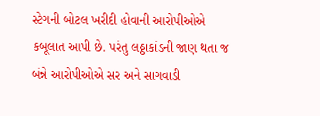સ્ટેગની બોટલ ખરીદી હોવાની આરોપીઓએ કબૂલાત આપી છે. પરંતુ લઠ્ઠાકાંડની જાણ થતા જ બંન્ને આરોપીઓએ સર અને સાગવાડી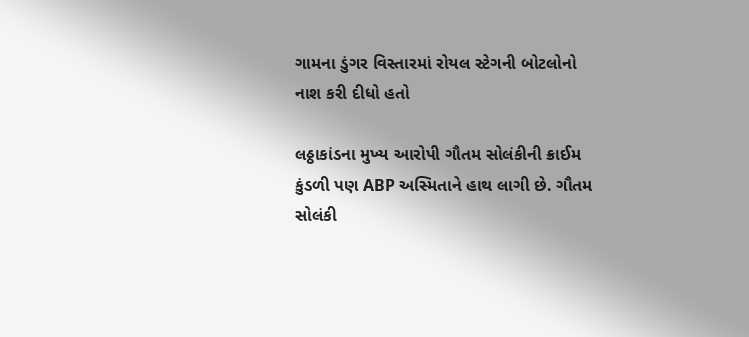ગામના ડુંગર વિસ્તારમાં રોયલ સ્ટેગની બોટલોનો નાશ કરી દીધો હતો

લઠ્ઠાકાંડના મુખ્ય આરોપી ગૌતમ સોલંકીની ક્રાઈમ કુંડળી પણ ABP અસ્મિતાને હાથ લાગી છે. ગૌતમ સોલંકી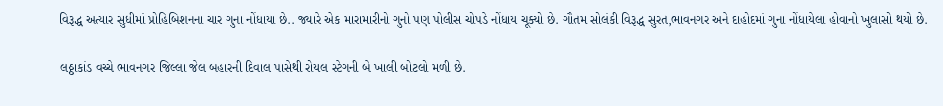વિરૂદ્ધ અત્યાર સુધીમાં પ્રોહિબિશનના ચાર ગુના નોંધાયા છે.. જ્યારે એક મારામારીનો ગુનો પણ પોલીસ ચોપડે નોંધાય ચૂક્યો છે. ગૌતમ સોલંકી વિરૂદ્ધ સુરત,ભાવનગર અને દાહોદમાં ગુના નોંધાયેલા હોવાનો ખુલાસો થયો છે.

લઠ્ઠાકાંડ વચ્ચે ભાવનગર જિલ્લા જેલ બહારની દિવાલ પાસેથી રોયલ સ્ટેગની બે ખાલી બોટલો મળી છે.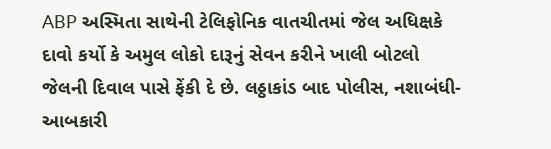ABP અસ્મિતા સાથેની ટેલિફોનિક વાતચીતમાં જેલ અધિક્ષકે દાવો કર્યો કે અમુલ લોકો દારૂનું સેવન કરીને ખાલી બોટલો જેલની દિવાલ પાસે ફેંકી દે છે. લઠ્ઠાકાંડ બાદ પોલીસ, નશાબંધી-આબકારી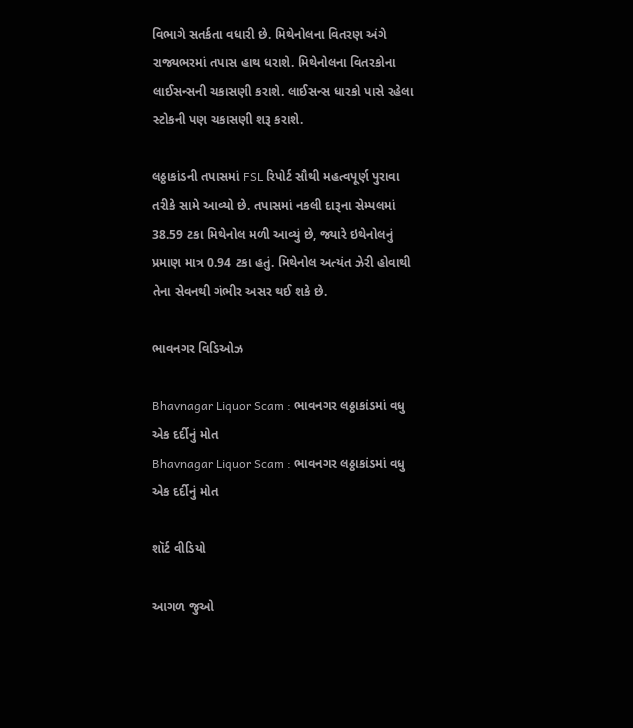વિભાગે સતર્કતા વધારી છે. મિથેનોલના વિતરણ અંગે રાજ્યભરમાં તપાસ હાથ ધરાશે. મિથેનોલના વિતરકોના લાઈસન્સની ચકાસણી કરાશે. લાઈસન્સ ધારકો પાસે રહેલા સ્ટોકની પણ ચકાસણી શરૂ કરાશે.

લઠ્ઠાકાંડની તપાસમાં FSL રિપોર્ટ સૌથી મહત્વપૂર્ણ પુરાવા તરીકે સામે આવ્યો છે. તપાસમાં નકલી દારૂના સેમ્પલમાં 38.59 ટકા મિથેનોલ મળી આવ્યું છે, જ્યારે ઇથેનોલનું પ્રમાણ માત્ર 0.94 ટકા હતું. મિથેનોલ અત્યંત ઝેરી હોવાથી તેના સેવનથી ગંભીર અસર થઈ શકે છે.

ભાવનગર વિડિઓઝ

Bhavnagar Liquor Scam : ભાવનગર લઠ્ઠાકાંડમાં વધુ એક દર્દીનું મોત
Bhavnagar Liquor Scam : ભાવનગર લઠ્ઠાકાંડમાં વધુ એક દર્દીનું મોત

શૉર્ટ વીડિયો

આગળ જુઓ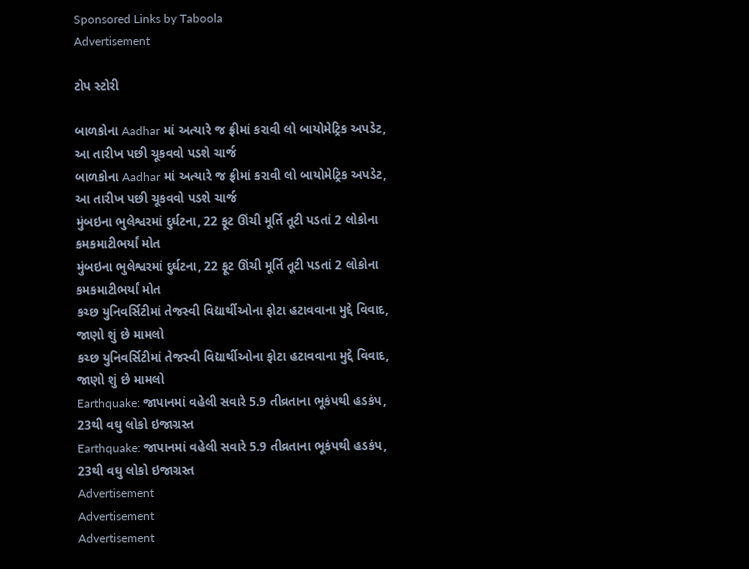Sponsored Links by Taboola
Advertisement

ટોપ સ્ટોરી

બાળકોના Aadhar માં અત્યારે જ ફ્રીમાં કરાવી લો બાયોમેટ્રિક અપડેટ, આ તારીખ પછી ચૂકવવો પડશે ચાર્જ
બાળકોના Aadhar માં અત્યારે જ ફ્રીમાં કરાવી લો બાયોમેટ્રિક અપડેટ, આ તારીખ પછી ચૂકવવો પડશે ચાર્જ
મુંબઇના ભુલેશ્વરમાં દુર્ઘટના, 22 ફૂટ ઊંચી મૂર્તિ તૂટી પડતાં 2 લોકોના કમકમાટીભર્યાં મોત
મુંબઇના ભુલેશ્વરમાં દુર્ઘટના, 22 ફૂટ ઊંચી મૂર્તિ તૂટી પડતાં 2 લોકોના કમકમાટીભર્યાં મોત
કચ્છ યુનિવર્સિટીમાં તેજસ્વી વિદ્યાર્થીઓના ફોટા હટાવવાના મુદ્દે વિવાદ, જાણો શું છે મામલો
કચ્છ યુનિવર્સિટીમાં તેજસ્વી વિદ્યાર્થીઓના ફોટા હટાવવાના મુદ્દે વિવાદ, જાણો શું છે મામલો
Earthquake: જાપાનમાં વહેલી સવારે 5.9 તીવ્રતાના ભૂકંપથી હડકંપ, 23થી વઘુ લોકો ઇજાગ્રસ્ત
Earthquake: જાપાનમાં વહેલી સવારે 5.9 તીવ્રતાના ભૂકંપથી હડકંપ, 23થી વઘુ લોકો ઇજાગ્રસ્ત
Advertisement
Advertisement
Advertisement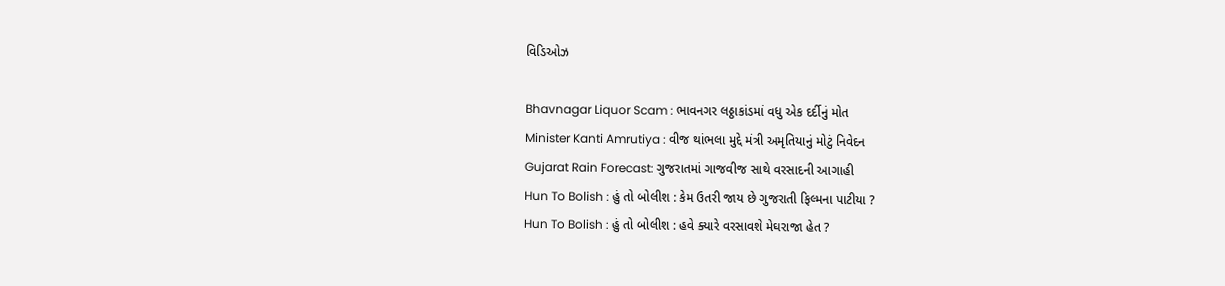વિડિઓઝ

Bhavnagar Liquor Scam : ભાવનગર લઠ્ઠાકાંડમાં વધુ એક દર્દીનું મોત
Minister Kanti Amrutiya : વીજ થાંભલા મુદ્દે મંત્રી અમૃતિયાનું મોટું નિવેદન
Gujarat Rain Forecast: ગુજરાતમાં ગાજવીજ સાથે વરસાદની આગાહી
Hun To Bolish : હું તો બોલીશ : કેમ ઉતરી જાય છે ગુજરાતી ફિલ્મના પાટીયા ?
Hun To Bolish : હું તો બોલીશ : હવે ક્યારે વરસાવશે મેઘરાજા હેત ?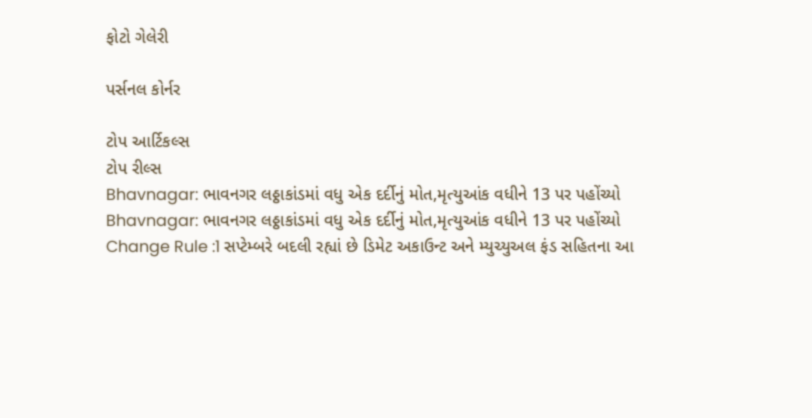ફોટો ગેલેરી

પર્સનલ કોર્નર

ટોપ આર્ટિકલ્સ
ટોપ રીલ્સ
Bhavnagar: ભાવનગર લઠ્ઠાકાંડમાં વધુ એક દર્દીનું મોત,મૃત્યુઆંક વધીને 13 પર પહોંચ્યો
Bhavnagar: ભાવનગર લઠ્ઠાકાંડમાં વધુ એક દર્દીનું મોત,મૃત્યુઆંક વધીને 13 પર પહોંચ્યો
Change Rule :1 સપ્ટેમ્બરે બદલી રહ્યાં છે ડિમેટ અકાઉન્ટ અને મ્યુચ્યુઅલ ફંડ સહિતના આ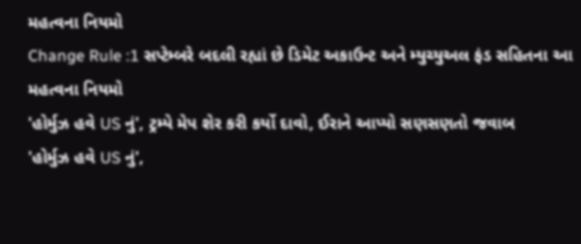મહત્વના નિયમો
Change Rule :1 સપ્ટેમ્બરે બદલી રહ્યાં છે ડિમેટ અકાઉન્ટ અને મ્યુચ્યુઅલ ફંડ સહિતના આ મહત્વના નિયમો
'હોર્મુઝ હવે US નું', ટ્રમ્પે મેપ શેર કરી કર્યો દાવો, ઈરાને આપ્યો સણસણતો જવાબ
'હોર્મુઝ હવે US નું',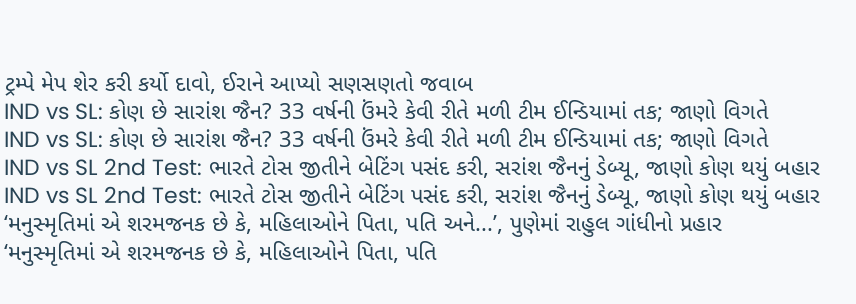ટ્રમ્પે મેપ શેર કરી કર્યો દાવો, ઈરાને આપ્યો સણસણતો જવાબ
IND vs SL: કોણ છે સારાંશ જૈન? 33 વર્ષની ઉંમરે કેવી રીતે મળી ટીમ ઈન્ડિયામાં તક; જાણો વિગતે
IND vs SL: કોણ છે સારાંશ જૈન? 33 વર્ષની ઉંમરે કેવી રીતે મળી ટીમ ઈન્ડિયામાં તક; જાણો વિગતે
IND vs SL 2nd Test: ભારતે ટોસ જીતીને બેટિંગ પસંદ કરી, સરાંશ જૈનનું ડેબ્યૂ, જાણો કોણ થયું બહાર
IND vs SL 2nd Test: ભારતે ટોસ જીતીને બેટિંગ પસંદ કરી, સરાંશ જૈનનું ડેબ્યૂ, જાણો કોણ થયું બહાર
‘મનુસ્મૃતિમાં એ શરમજનક છે કે, મહિલાઓને પિતા, પતિ અને...’, પુણેમાં રાહુલ ગાંધીનો પ્રહાર
‘મનુસ્મૃતિમાં એ શરમજનક છે કે, મહિલાઓને પિતા, પતિ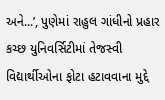અને...’, પુણેમાં રાહુલ ગાંધીનો પ્રહાર
કચ્છ યુનિવર્સિટીમાં તેજસ્વી વિદ્યાર્થીઓના ફોટા હટાવવાના મુદ્દે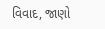વિવાદ, જાણો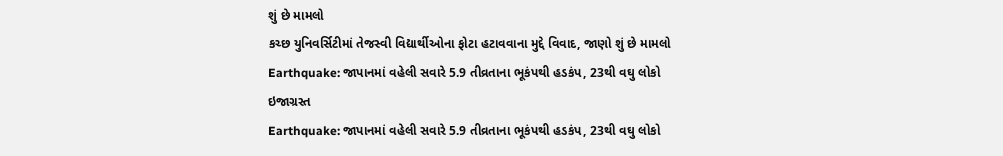શું છે મામલો
કચ્છ યુનિવર્સિટીમાં તેજસ્વી વિદ્યાર્થીઓના ફોટા હટાવવાના મુદ્દે વિવાદ, જાણો શું છે મામલો
Earthquake: જાપાનમાં વહેલી સવારે 5.9 તીવ્રતાના ભૂકંપથી હડકંપ, 23થી વઘુ લોકો ઇજાગ્રસ્ત
Earthquake: જાપાનમાં વહેલી સવારે 5.9 તીવ્રતાના ભૂકંપથી હડકંપ, 23થી વઘુ લોકો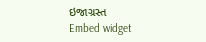ઇજાગ્રસ્ત
Embed widget